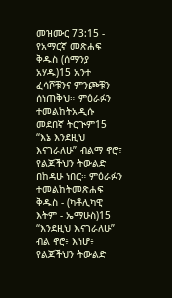መዝሙር 73:15 - የአማርኛ መጽሐፍ ቅዱስ (ሰማንያ አሃዱ)15 አንተ ፈሳሾቹንና ምንጮቹን ሰነጠቅህ። ምዕራፉን ተመልከትአዲሱ መደበኛ ትርጒም15 “እኔ እንደዚህ እናገራለሁ” ብልማ ኖሮ፣ የልጆችህን ትውልድ በከዳሁ ነበር። ምዕራፉን ተመልከትመጽሐፍ ቅዱስ - (ካቶሊካዊ እትም - ኤማሁስ)15 “እንደዚህ እናገራለሁ” ብል ኖሮ፥ እነሆ፥ የልጆችህን ትውልድ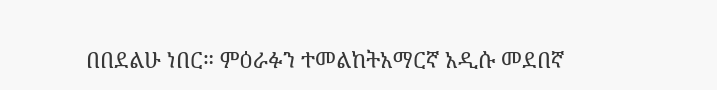በበደልሁ ነበር። ምዕራፉን ተመልከትአማርኛ አዲሱ መደበኛ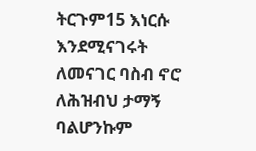ትርጉም15 እነርሱ እንደሚናገሩት ለመናገር ባስብ ኖሮ ለሕዝብህ ታማኝ ባልሆንኩም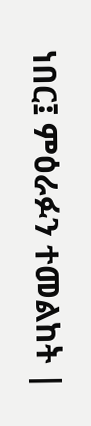ነበር፤ ምዕራፉን ተመልከት |